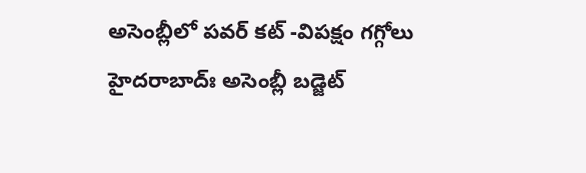అసెంబ్లీలో పవర్ కట్ -విపక్షం గగ్గోలు
హైదరాబాద్ః అసెంబ్లీ బడ్జెట్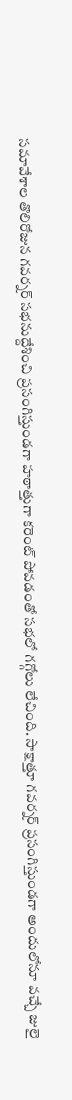సమావేశాల తొలిరోజున గవర్నర్ సభనుద్దేశించి ప్రసంగిస్తుండగా హఠాత్తుగా కరెంట్ పోవడంతో సభలో గగ్గోలు లేచింది. సాక్షాత్తూ గవర్నర్ ప్రసంగిస్తుండగా అందులోనూ వచ్చే జులై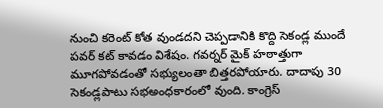నుంచి కరెంట్ కోత వుండదని చెప్పడానికి కొద్ది సెకండ్ల ముందే పవర్ కట్ కావడం విశేషం. గవర్నర్ మైక్ హఠాత్తుగా మూగపోవడంతో సభ్యులంతా బిత్తరపోయారు. దాదాపు 30 సెకండ్లపాటు సభఅంధకారంలో వుంది. కాంగ్రెస్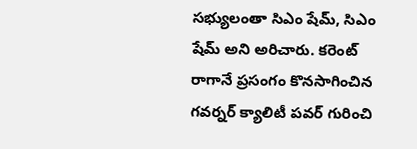సభ్యులంతా సిఎం షేమ్, సిఎం షేమ్ అని అరిచారు. కరెంట్ రాగానే ప్రసంగం కొనసాగించిన గవర్నర్ క్యాలిటీ పవర్ గురించి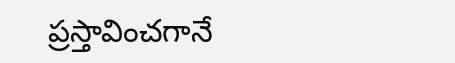ప్రస్తావించగానే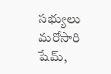సభ్యులు మరోసారి షేమ్,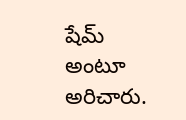షేమ్ అంటూ అరిచారు.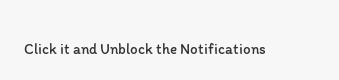Click it and Unblock the Notifications